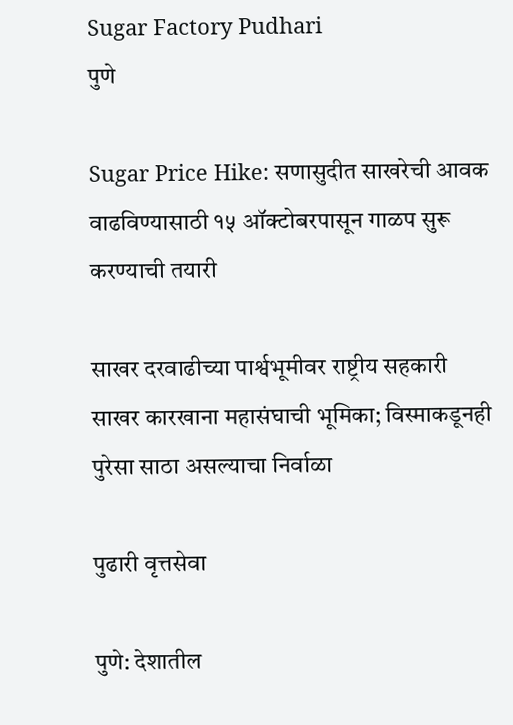Sugar Factory Pudhari
पुणे

Sugar Price Hike: सणासुदीत साखरेची आवक वाढविण्यासाठी १५ ऑक्टोबरपासून गाळप सुरू करण्याची तयारी

साखर दरवाढीच्या पार्श्वभूमीवर राष्ट्रीय सहकारी साखर कारखाना महासंघाची भूमिका; विस्माकडूनही पुरेसा साठा असल्याचा निर्वाळा

पुढारी वृत्तसेवा

पुणे: देशातील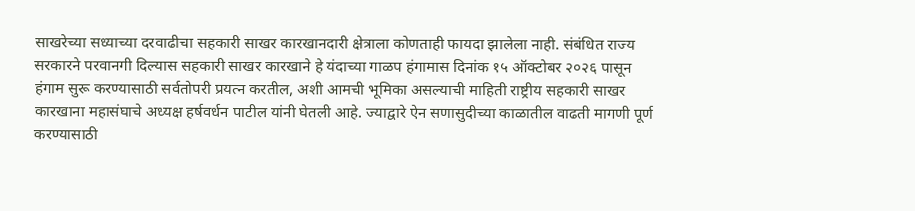साखरेच्या सध्याच्या दरवाढीचा सहकारी साखर कारखानदारी क्षेत्राला कोणताही फायदा झालेला नाही. संबंधित राज्य सरकारने परवानगी दिल्यास सहकारी साखर कारखाने हे यंदाच्या गाळप हंगामास दिनांक १५ ऑक्टोबर २०२६ पासून हंगाम सुरू करण्यासाठी सर्वतोपरी प्रयत्न करतील, अशी आमची भूमिका असल्याची माहिती राष्ट्रीय सहकारी साखर कारखाना महासंघाचे अध्यक्ष हर्षवर्धन पाटील यांनी घेतली आहे. ज्याद्वारे ऐन सणासुदीच्या काळातील वाढती मागणी पूर्ण करण्यासाठी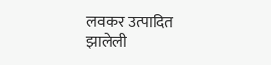लवकर उत्पादित झालेली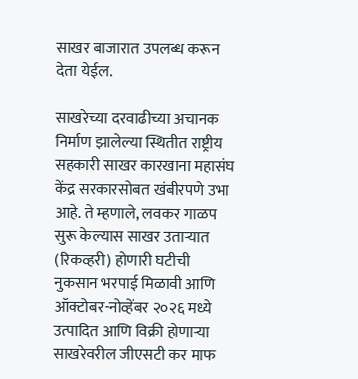साखर बाजारात उपलब्ध करून देता येईल.

साखरेच्या दरवाढीच्या अचानक निर्माण झालेल्या स्थितीत राष्ट्रीय सहकारी साखर कारखाना महासंघ केंद्र सरकारसोबत खंबीरपणे उभा आहे. ते म्हणाले, लवकर गाळप सुरू केल्यास साखर उताऱ्यात (रिकव्हरी) होणारी घटीची नुकसान भरपाई मिळावी आणि ऑक्टोबर-नोव्हेंबर २०२६ मध्ये उत्पादित आणि विक्री होणाऱ्या साखरेवरील जीएसटी कर माफ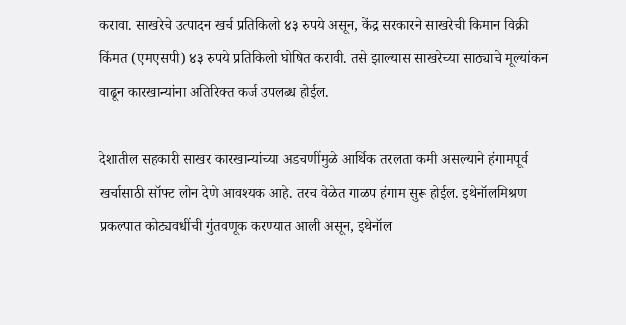करावा. साखरेचे उत्पादन खर्च प्रतिकिलो ४३ रुपये असून, केंद्र सरकारने साखरेची किमान विक्री किंमत (एमएसपी) ४३ रुपये प्रतिकिलो घोषित करावी. तसे झाल्यास साखरेच्या साठ्याचे मूल्यांकन वाढून कारखान्यांना अतिरिक्त कर्ज उपलब्ध होईल.

देशातील सहकारी साखर कारखान्यांच्या अडचणींमुळे आर्थिक तरलता कमी असल्याने हंगामपूर्व खर्चासाठी सॉफ्ट लोन देणे आवश्यक आहे. तरच वेळेत गाळप हंगाम सुरू होईल. इथेनॉलमिश्रण प्रकल्पात कोट्यवधींची गुंतवणूक करण्यात आली असून, इथेनॉल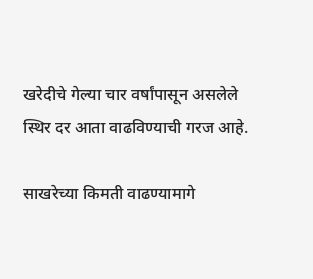खरेदीचे गेल्या चार वर्षांपासून असलेले स्थिर दर आता वाढविण्याची गरज आहे.

साखरेच्या किमती वाढण्यामागे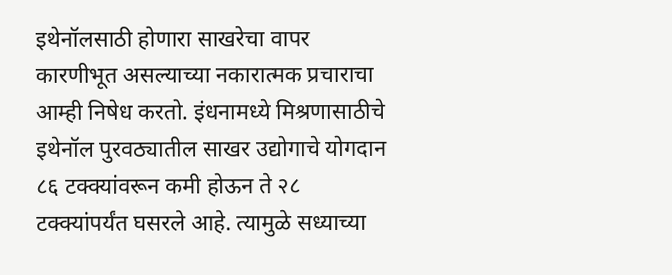इथेनॉलसाठी होणारा साखरेचा वापर कारणीभूत असल्याच्या नकारात्मक प्रचाराचा आम्ही निषेध करतो. इंधनामध्ये मिश्रणासाठीचे इथेनॉल पुरवठ्यातील साखर उद्योगाचे योगदान ८६ टक्‍क्‍यांवरून कमी होऊन ते २८ टक्‍क्‍यांपर्यंत घसरले आहे. त्यामुळे सध्याच्या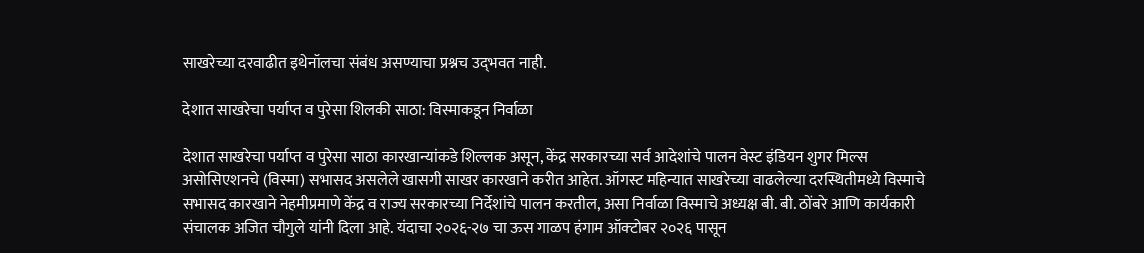साखरेच्या दरवाढीत इथेनॉलचा संबंध असण्याचा प्रश्नच उद्‌भवत नाही.

देशात साखरेचा पर्याप्त व पुरेसा शिलकी साठा: विस्माकडून निर्वाळा

देशात साखरेचा पर्याप्त व पुरेसा साठा कारखान्यांकडे शिल्लक असून, केंद्र सरकारच्या सर्व आदेशांचे पालन वेस्ट इंडियन शुगर मिल्स असोसिएशनचे (विस्मा) सभासद असलेले खासगी साखर कारखाने करीत आहेत. ऑगस्ट महिन्यात साखरेच्या वाढलेल्या दरस्थितीमध्ये विस्माचे सभासद कारखाने नेहमीप्रमाणे केंद्र व राज्य सरकारच्या निर्देशांचे पालन करतील, असा निर्वाळा विस्माचे अध्यक्ष बी. बी. ठोंबरे आणि कार्यकारी संचालक अजित चौगुले यांनी दिला आहे. यंदाचा २०२६-२७ चा ऊस गाळप हंगाम ऑक्‍टोबर २०२६ पासून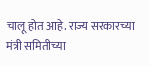चालू होत आहे. राज्य सरकारच्या मंत्री समितीच्या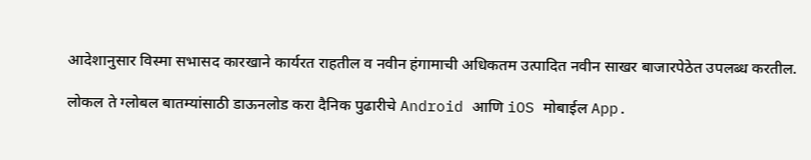आदेशानुसार विस्मा सभासद कारखाने कार्यरत राहतील व नवीन हंगामाची अधिकतम उत्पादित नवीन साखर बाजारपेठेत उपलब्ध करतील.

लोकल ते ग्लोबल बातम्यांसाठी डाऊनलोड करा दैनिक पुढारीचे Android आणि iOS मोबाईल App.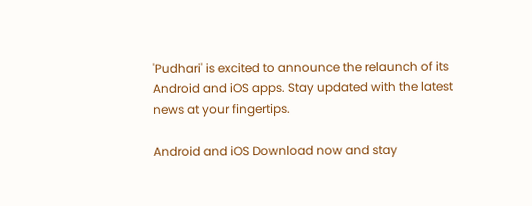'Pudhari' is excited to announce the relaunch of its Android and iOS apps. Stay updated with the latest news at your fingertips.

Android and iOS Download now and stay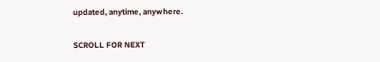updated, anytime, anywhere.

SCROLL FOR NEXT